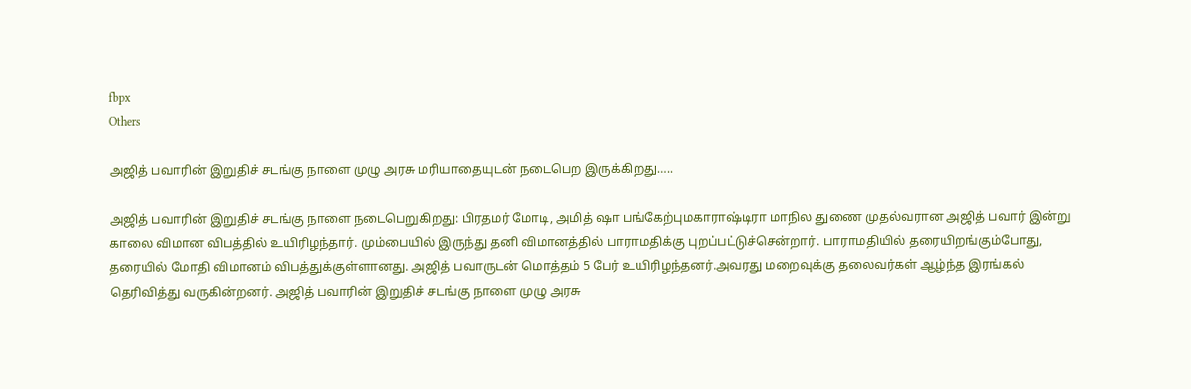fbpx
Others

அஜித் பவாரின் இறுதிச் சடங்கு நாளை முழு அரசு மரியாதையுடன் நடைபெற இருக்கிறது…..

அஜித் பவாரின் இறுதிச் சடங்கு நாளை நடைபெறுகிறது: பிரதமர் மோடி, அமித் ஷா பங்கேற்புமகாராஷ்டிரா மாநில துணை முதல்வரான அஜித் பவார் இன்று காலை விமான விபத்தில் உயிரிழந்தார். மும்பையில் இருந்து தனி விமானத்தில் பாராமதிக்கு புறப்பட்டுச்சென்றார். பாராமதியில் தரையிறங்கும்போது, தரையில் மோதி விமானம் விபத்துக்குள்ளானது. அஜித் பவாருடன் மொத்தம் 5 பேர் உயிரிழந்தனர்.அவரது மறைவுக்கு தலைவர்கள் ஆழ்ந்த இரங்கல் தெரிவித்து வருகின்றனர். அஜித் பவாரின் இறுதிச் சடங்கு நாளை முழு அரசு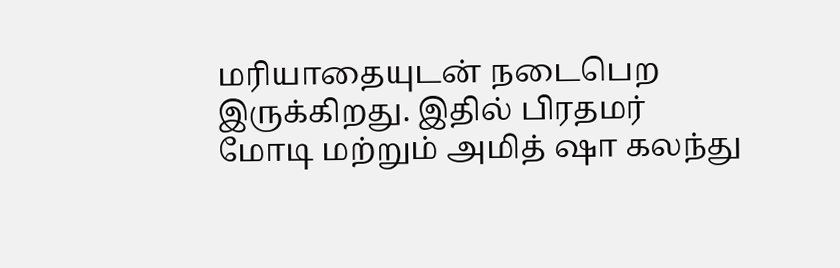மரியாதையுடன் நடைபெற இருக்கிறது. இதில் பிரதமர் மோடி மற்றும் அமித் ஷா கலந்து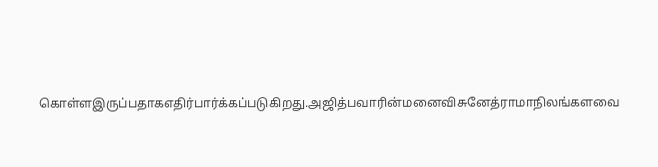கொள்ளஇருப்பதாகஎதிர்பார்க்கப்படுகிறது.அஜித்பவாரின்மனைவிசுனேத்ராமாநிலங்களவை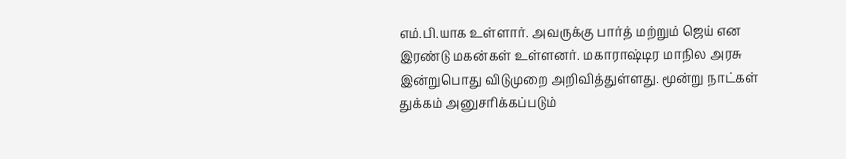எம்.பி.யாக உள்ளார். அவருக்கு பார்த் மற்றும் ஜெய் என இரண்டு மகன்கள் உள்ளனர். மகாராஷ்டிர மாநில அரசு இன்றுபொது விடுமுறை அறிவித்துள்ளது. மூன்று நாட்கள் துக்கம் அனுசரிக்கப்படும்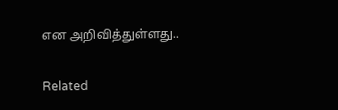என அறிவித்துள்ளது..


Related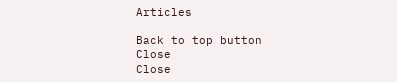Articles

Back to top button
Close
Close